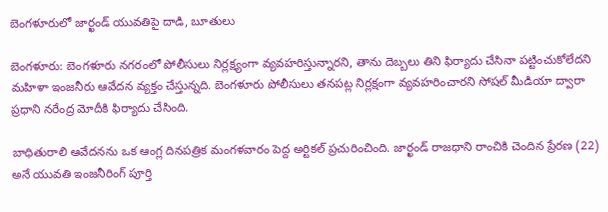బెంగళూరులో జార్ఖండ్ యువతిపై దాడి, బూతులు

బెంగళూరు: బెంగళూరు నగరంలో పోలీసులు నిర్లక్ష్యంగా వ్యవహరిస్తున్నారని, తాను దెబ్బలు తిని ఫిర్యాదు చేసినా పట్టించుకోలేదని మహిళా ఇంజనీరు ఆవేదన వ్యక్తం చేస్తున్నది. బెంగళూరు పోలీసులు తనపట్ల నిర్లక్షంగా వ్యవహరించారని సోషల్ మీడియా ద్వారా ప్రధాని నరేంద్ర మోదీకి ఫిర్యాదు చేసింది.

బాధితురాలి ఆవేదనను ఒక ఆంగ్ల దినపత్రిక మంగళవారం పెద్ద అర్టికల్ ప్రచురించింది. జార్ఖండ్ రాజధాని రాంచికి చెందిన ప్రేరణ (22) అనే యువతి ఇంజనీరింగ్ పూర్తి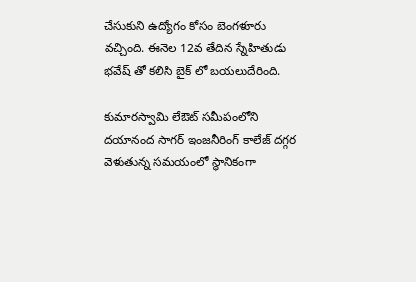చేసుకుని ఉద్యోగం కోసం బెంగళూరు వచ్చింది. ఈనెల 12వ తేదిన స్నేహితుడు భవేష్ తో కలిసి బైక్ లో బయలుదేరింది.

కుమారస్వామి లేఔట్ సమీపంలోని దయానంద సాగర్ ఇంజనీరింగ్ కాలేజ్ దగ్గర వెళుతున్న సమయంలో స్థానికంగా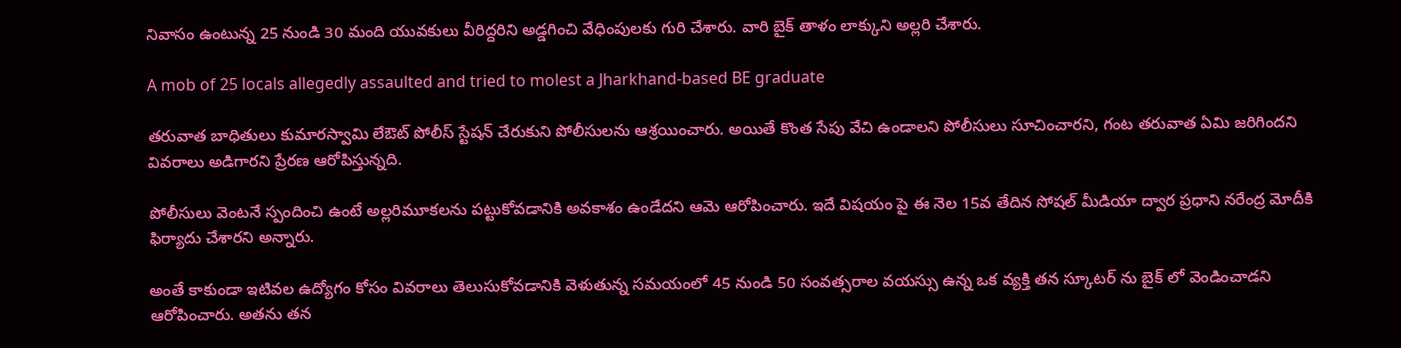నివాసం ఉంటున్న 25 నుండి 30 మంది యువకులు వీరిద్దరిని అడ్డగించి వేధింపులకు గురి చేశారు. వారి బైక్ తాళం లాక్కుని అల్లరి చేశారు.

A mob of 25 locals allegedly assaulted and tried to molest a Jharkhand-based BE graduate

తరువాత బాధితులు కుమారస్వామి లేఔట్ పోలీస్ స్టేషన్ చేరుకుని పోలీసులను ఆశ్రయించారు. అయితే కొంత సేపు వేచి ఉండాలని పోలీసులు సూచించారని, గంట తరువాత ఏమి జరిగిందని వివరాలు అడిగారని ప్రేరణ ఆరోపిస్తున్నది.

పోలీసులు వెంటనే స్పందించి ఉంటే అల్లరిమూకలను పట్టుకోవడానికి అవకాశం ఉండేదని ఆమె ఆరోపించారు. ఇదే విషయం పై ఈ నెల 15వ తేదిన సోషల్ మీడియా ద్వార ప్రధాని నరేంద్ర మోదీకి ఫిర్యాదు చేశారని అన్నారు.

అంతే కాకుండా ఇటివల ఉద్యోగం కోసం వివరాలు తెలుసుకోవడానికి వెళుతున్న సమయంలో 45 నుండి 50 సంవత్సరాల వయస్సు ఉన్న ఒక వ్యక్తి తన స్కూటర్ ను బైక్ లో వెండించాడని ఆరోపించారు. అతను తన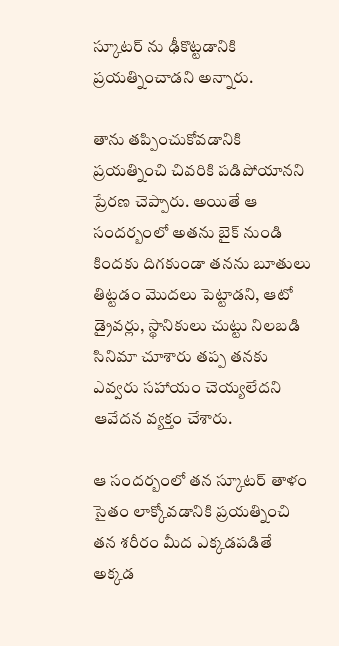స్కూటర్ ను ఢీకొట్టడానికి ప్రయత్నించాడని అన్నారు.

తాను తప్పించుకోవడానికి ప్రయత్నించి చివరికి పడిపోయానని ప్రేరణ చెప్పారు. అయితే ఆ సందర్బంలో అతను బైక్ నుండి కిందకు దిగకుండా తనను బూతులు తిట్టడం మొదలు పెట్టాడని, ఆటో డ్రైవర్లు, స్థానికులు చుట్టు నిలబడి సినిమా చూశారు తప్ప తనకు ఎవ్వరు సహాయం చెయ్యలేదని ఆవేదన వ్యక్తం చేశారు.

ఆ సందర్బంలో తన స్కూటర్ తాళం సైతం లాక్కోవడానికి ప్రయత్నించి తన శరీరం మీద ఎక్కడపడితే అక్కడ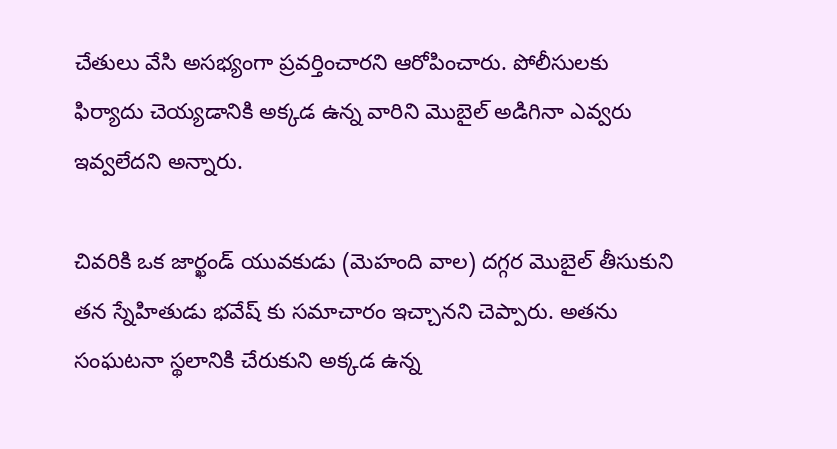చేతులు వేసి అసభ్యంగా ప్రవర్తించారని ఆరోపించారు. పోలీసులకు ఫిర్యాదు చెయ్యడానికి అక్కడ ఉన్న వారిని మొబైల్ అడిగినా ఎవ్వరు ఇవ్వలేదని అన్నారు.

చివరికి ఒక జార్ఖండ్ యువకుడు (మెహంది వాల) దగ్గర మొబైల్ తీసుకుని తన స్నేహితుడు భవేష్ కు సమాచారం ఇచ్చానని చెప్పారు. అతను సంఘటనా స్థలానికి చేరుకుని అక్కడ ఉన్న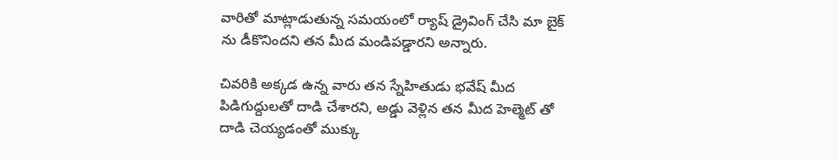వారితో మాట్లాడుతున్న సమయంలో ర్యాష్ డ్రైవింగ్ చేసి మా బైక్ ను డీకొనిందని తన మీద మండిపడ్డారని అన్నారు.

చివరికి అక్కడ ఉన్న వారు తన స్నేహితుడు భవేష్ మీద పిడిగుద్దులతో దాడి చేశారని, అడ్డు వెళ్లిన తన మీద హెల్మెట్ తో దాడి చెయ్యడంతో ముక్కు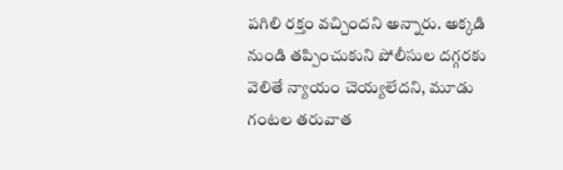పగిలి రక్తం వచ్చిందని అన్నారు. అక్కడి నుండి తప్పించుకుని పోలీసుల దగ్గరకు వెలితే న్యాయం చెయ్యలేదని, మూడు గంటల తరువాత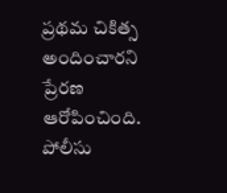ప్రథమ చికిత్స అందించారని ప్రేరణ ఆరోపించింది. పోలీసు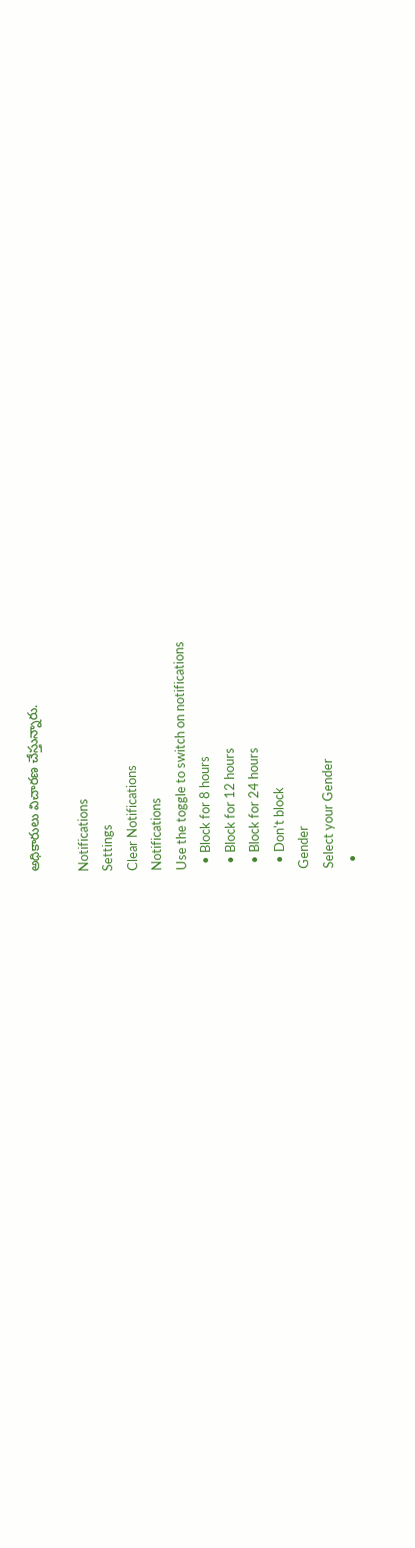అధికారులు విచారణ చేస్తున్నారు.

Notifications
Settings
Clear Notifications
Notifications
Use the toggle to switch on notifications
  • Block for 8 hours
  • Block for 12 hours
  • Block for 24 hours
  • Don't block
Gender
Select your Gender
  •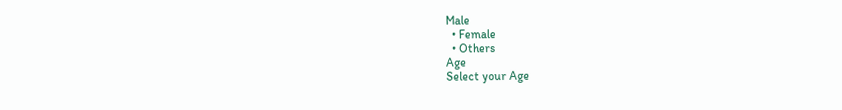Male
  • Female
  • Others
Age
Select your Age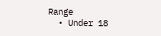Range
  • Under 18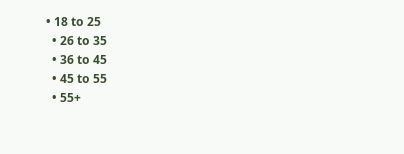• 18 to 25
  • 26 to 35
  • 36 to 45
  • 45 to 55
  • 55+